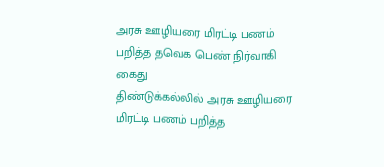அரசு ஊழியரை மிரட்டி பணம் பறித்த தவெக பெண் நிர்வாகி கைது
திண்டுக்கல்லில் அரசு ஊழியரை மிரட்டி பணம் பறித்த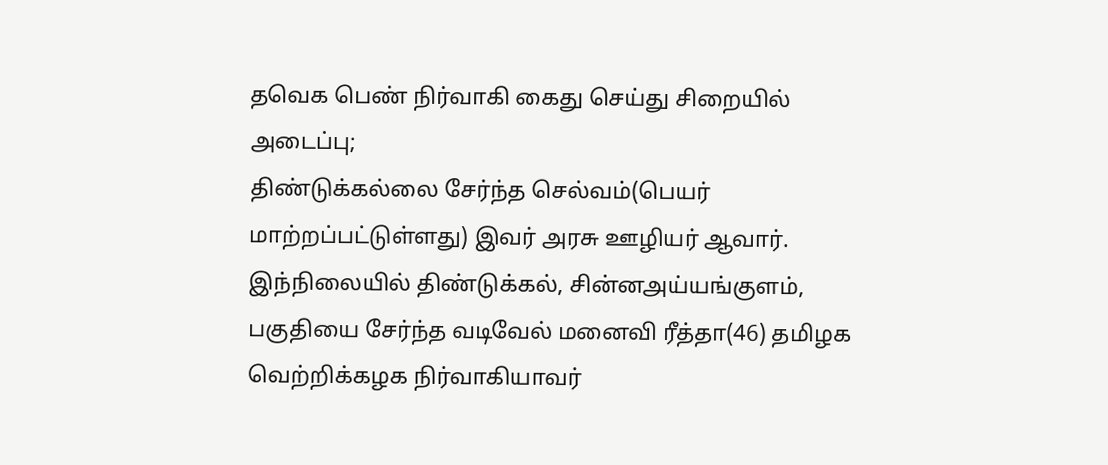தவெக பெண் நிர்வாகி கைது செய்து சிறையில் அடைப்பு;
திண்டுக்கல்லை சேர்ந்த செல்வம்(பெயர் மாற்றப்பட்டுள்ளது) இவர் அரசு ஊழியர் ஆவார். இந்நிலையில் திண்டுக்கல், சின்னஅய்யங்குளம், பகுதியை சேர்ந்த வடிவேல் மனைவி ரீத்தா(46) தமிழக வெற்றிக்கழக நிர்வாகியாவர்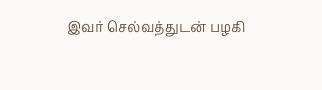இவர் செல்வத்துடன் பழகி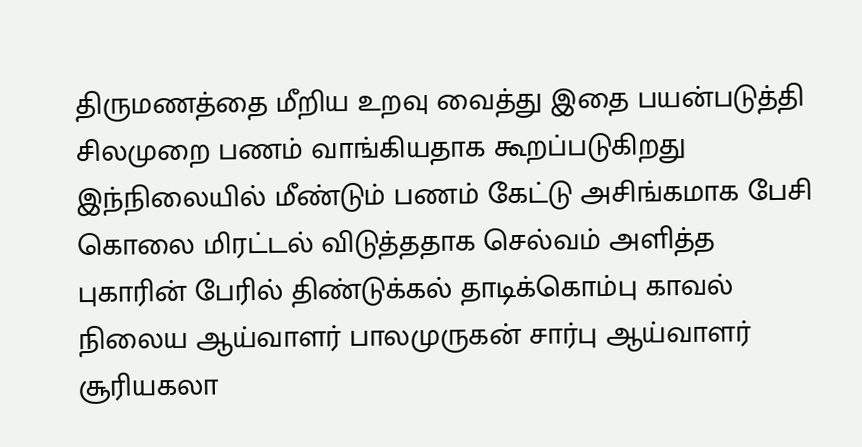திருமணத்தை மீறிய உறவு வைத்து இதை பயன்படுத்தி சிலமுறை பணம் வாங்கியதாக கூறப்படுகிறது இந்நிலையில் மீண்டும் பணம் கேட்டு அசிங்கமாக பேசி கொலை மிரட்டல் விடுத்ததாக செல்வம் அளித்த புகாரின் பேரில் திண்டுக்கல் தாடிக்கொம்பு காவல் நிலைய ஆய்வாளர் பாலமுருகன் சார்பு ஆய்வாளர் சூரியகலா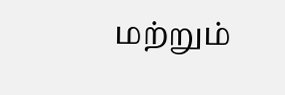மற்றும்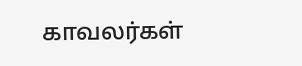காவலர்கள்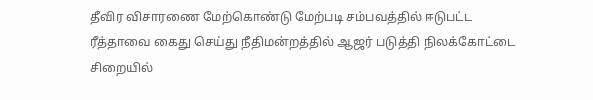தீவிர விசாரணை மேற்கொண்டு மேற்படி சம்பவத்தில் ஈடுபட்ட ரீத்தாவை கைது செய்து நீதிமன்றத்தில் ஆஜர் படுத்தி நிலக்கோட்டை சிறையில்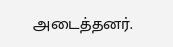அடைத்தனர்.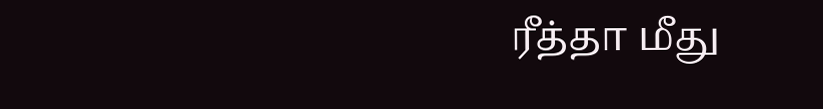ரீத்தா மீது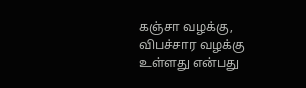கஞ்சா வழக்கு, விபச்சார வழக்கு உள்ளது என்பது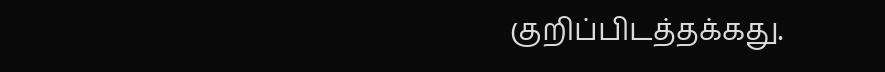குறிப்பிடத்தக்கது.